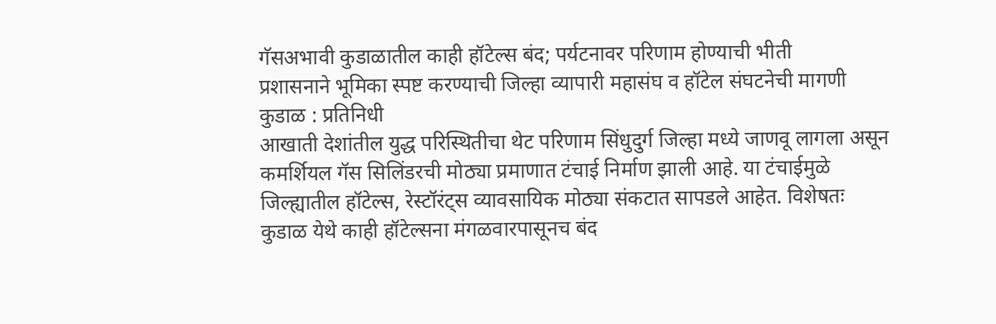गॅसअभावी कुडाळातील काही हॉटेल्स बंद; पर्यटनावर परिणाम होण्याची भीती
प्रशासनाने भूमिका स्पष्ट करण्याची जिल्हा व्यापारी महासंघ व हॉटेल संघटनेची मागणी
कुडाळ : प्रतिनिधी
आखाती देशांतील युद्ध परिस्थितीचा थेट परिणाम सिंधुदुर्ग जिल्हा मध्ये जाणवू लागला असून कमर्शियल गॅस सिलिंडरची मोठ्या प्रमाणात टंचाई निर्माण झाली आहे. या टंचाईमुळे जिल्ह्यातील हॉटेल्स, रेस्टॉरंट्स व्यावसायिक मोठ्या संकटात सापडले आहेत. विशेषतः कुडाळ येथे काही हॉटेल्सना मंगळवारपासूनच बंद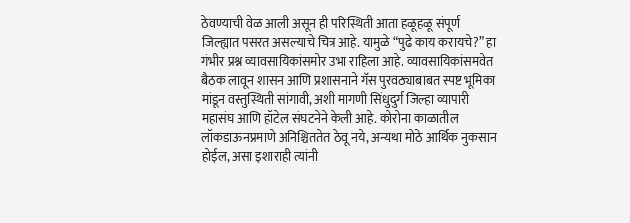ठेवण्याची वेळ आली असून ही परिस्थिती आता हळूहळू संपूर्ण जिल्ह्यात पसरत असल्याचे चित्र आहे. यामुळे “पुढे काय करायचे?” हा गंभीर प्रश्न व्यावसायिकांसमोर उभा राहिला आहे. व्यावसायिकांसमवेत बैठक लावून शासन आणि प्रशासनाने गॅस पुरवठ्याबाबत स्पष्ट भूमिका मांडून वस्तुस्थिती सांगावी, अशी मागणी सिंधुदुर्ग जिल्हा व्यापारी महासंघ आणि हॉटेल संघटनेने केली आहे. कोरोना काळातील लॉकडाऊनप्रमाणे अनिश्चिततेत ठेवू नये, अन्यथा मोठे आर्थिक नुकसान होईल, असा इशाराही त्यांनी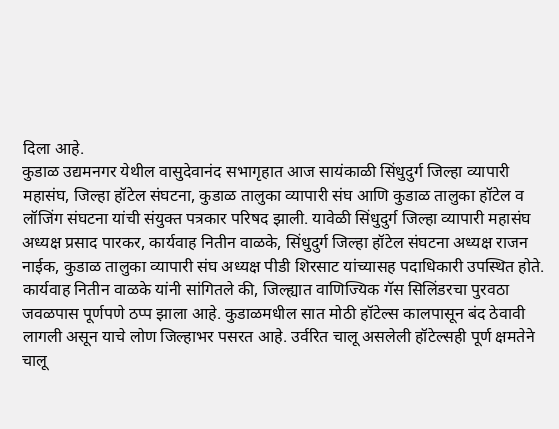दिला आहे.
कुडाळ उद्यमनगर येथील वासुदेवानंद सभागृहात आज सायंकाळी सिंधुदुर्ग जिल्हा व्यापारी महासंघ, जिल्हा हॉटेल संघटना, कुडाळ तालुका व्यापारी संघ आणि कुडाळ तालुका हॉटेल व लॉजिंग संघटना यांची संयुक्त पत्रकार परिषद झाली. यावेळी सिंधुदुर्ग जिल्हा व्यापारी महासंघ अध्यक्ष प्रसाद पारकर, कार्यवाह नितीन वाळके, सिंधुदुर्ग जिल्हा हॉटेल संघटना अध्यक्ष राजन नाईक, कुडाळ तालुका व्यापारी संघ अध्यक्ष पीडी शिरसाट यांच्यासह पदाधिकारी उपस्थित होते.
कार्यवाह नितीन वाळके यांनी सांगितले की, जिल्ह्यात वाणिज्यिक गॅस सिलिंडरचा पुरवठा जवळपास पूर्णपणे ठप्प झाला आहे. कुडाळमधील सात मोठी हॉटेल्स कालपासून बंद ठेवावी लागली असून याचे लोण जिल्हाभर पसरत आहे. उर्वरित चालू असलेली हॉटेल्सही पूर्ण क्षमतेने चालू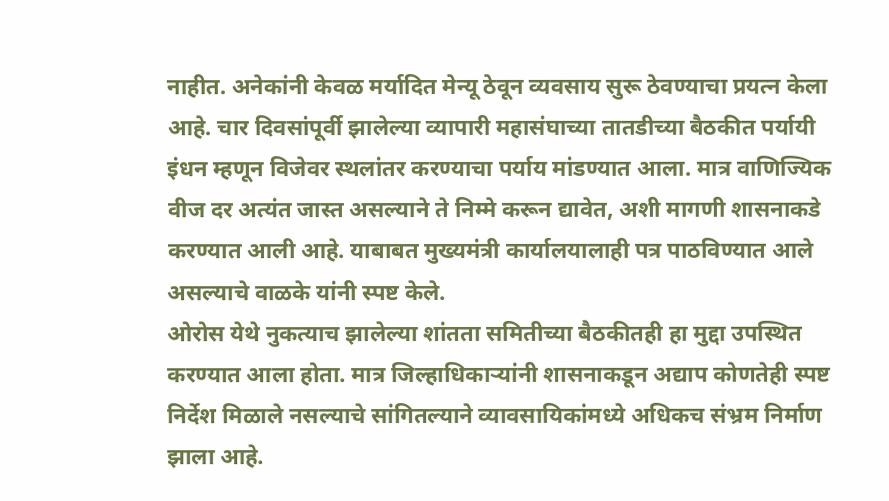नाहीत. अनेकांनी केवळ मर्यादित मेन्यू ठेवून व्यवसाय सुरू ठेवण्याचा प्रयत्न केला आहे. चार दिवसांपूर्वी झालेल्या व्यापारी महासंघाच्या तातडीच्या बैठकीत पर्यायी इंधन म्हणून विजेवर स्थलांतर करण्याचा पर्याय मांडण्यात आला. मात्र वाणिज्यिक वीज दर अत्यंत जास्त असल्याने ते निम्मे करून द्यावेत, अशी मागणी शासनाकडे करण्यात आली आहे. याबाबत मुख्यमंत्री कार्यालयालाही पत्र पाठविण्यात आले असल्याचे वाळके यांनी स्पष्ट केले.
ओरोस येथे नुकत्याच झालेल्या शांतता समितीच्या बैठकीतही हा मुद्दा उपस्थित करण्यात आला होता. मात्र जिल्हाधिकाऱ्यांनी शासनाकडून अद्याप कोणतेही स्पष्ट निर्देश मिळाले नसल्याचे सांगितल्याने व्यावसायिकांमध्ये अधिकच संभ्रम निर्माण झाला आहे.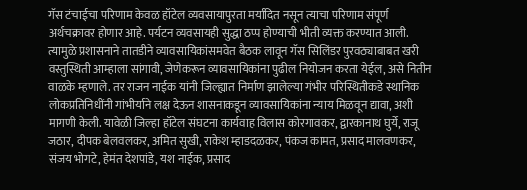गॅस टंचाईचा परिणाम केवळ हॉटेल व्यवसायापुरता मर्यादित नसून त्याचा परिणाम संपूर्ण अर्थचक्रावर होणार आहे. पर्यटन व्यवसायही सुद्धा ठप्प होण्याची भीती व्यक्त करण्यात आली. त्यामुळे प्रशासनाने तातडीने व्यावसायिकांसमवेत बैठक लावून गॅस सिलिंडर पुरवठ्याबाबत खरी वस्तुस्थिती आम्हाला सांगावी, जेणेकरून व्यावसायिकांना पुढील नियोजन करता येईल, असे नितीन वाळके म्हणाले. तर राजन नाईक यांनी जिल्ह्यात निर्माण झालेल्या गंभीर परिस्थितीकडे स्थानिक लोकप्रतिनिधींनी गांभीर्याने लक्ष देऊन शासनाकडून व्यावसायिकांना न्याय मिळवून द्यावा, अशी मागणी केली. यावेळी जिल्हा हॉटेल संघटना कार्यवाह विलास कोरगावकर, द्वारकानाथ घुर्ये, राजू जठार, दीपक बेलवलकर, अमित सुखी, राकेश म्हाडदळकर, पंकज कामत, प्रसाद मालवणकर, संजय भोगटे, हेमंत देशपांडे, यश नाईक, प्रसाद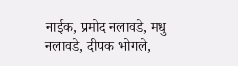नाईक, प्रमोद नलावडे, मधु नलावडे, दीपक भोगले,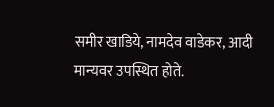समीर खाडिये, नामदेव वाडेकर, आदी मान्यवर उपस्थित होते.